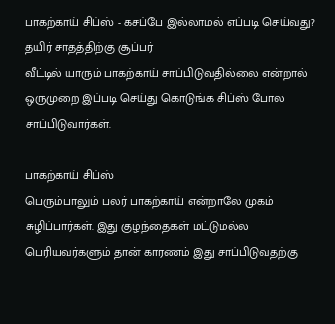பாகற்காய் சிப்ஸ் - கசப்பே இல்லாமல் எப்படி செய்வது? தயிர் சாதத்திற்கு சூப்பர்
வீட்டில் யாரும் பாகற்காய் சாப்பிடுவதில்லை என்றால் ஒருமுறை இப்படி செய்து கொடுங்க சிப்ஸ் போல சாப்பிடுவார்கள்.

பாகற்காய் சிப்ஸ்
பெரும்பாலும் பலர் பாகற்காய் என்றாலே முகம் சுழிப்பார்கள். இது குழந்தைகள் மட்டுமல்ல பெரியவர்களும் தான் காரணம் இது சாப்பிடுவதற்கு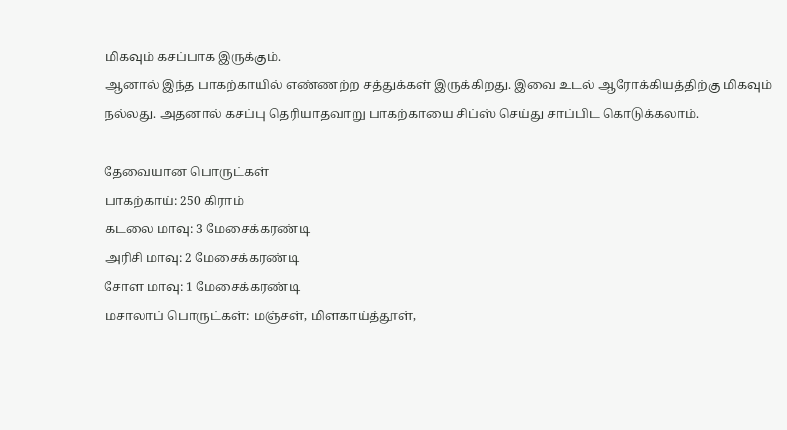மிகவும் கசப்பாக இருக்கும்.
ஆனால் இந்த பாகற்காயில் எண்ணற்ற சத்துக்கள் இருக்கிறது. இவை உடல் ஆரோக்கியத்திற்கு மிகவும் நல்லது. அதனால் கசப்பு தெரியாதவாறு பாகற்காயை சிப்ஸ் செய்து சாப்பிட கொடுக்கலாம்.

தேவையான பொருட்கள்
பாகற்காய்: 250 கிராம்
கடலை மாவு: 3 மேசைக்கரண்டி
அரிசி மாவு: 2 மேசைக்கரண்டி
சோள மாவு: 1 மேசைக்கரண்டி
மசாலாப் பொருட்கள்: மஞ்சள், மிளகாய்த்தூள்,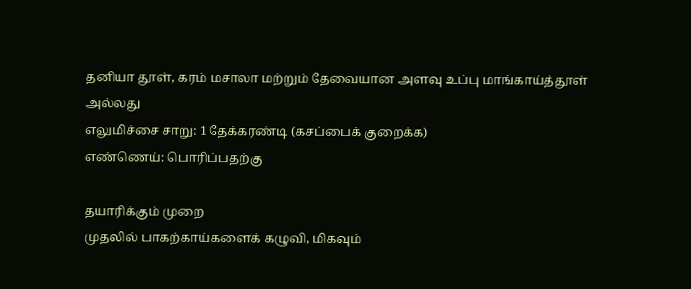தனியா தூள், கரம் மசாலா மற்றும் தேவையான அளவு உப்பு மாங்காய்த்தூள் அல்லது
எலுமிச்சை சாறு: 1 தேக்கரண்டி (கசப்பைக் குறைக்க)
எண்ணெய்: பொரிப்பதற்கு

தயாரிக்கும் முறை
முதலில் பாகற்காய்களைக் கழுவி, மிகவும்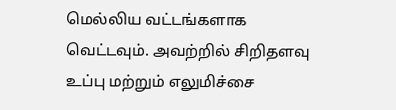மெல்லிய வட்டங்களாக வெட்டவும். அவற்றில் சிறிதளவு உப்பு மற்றும் எலுமிச்சை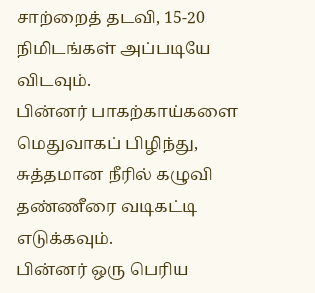சாற்றைத் தடவி, 15-20 நிமிடங்கள் அப்படியே விடவும்.
பின்னர் பாகற்காய்களை மெதுவாகப் பிழிந்து, சுத்தமான நீரில் கழுவி தண்ணீரை வடிகட்டி எடுக்கவும்.
பின்னர் ஒரு பெரிய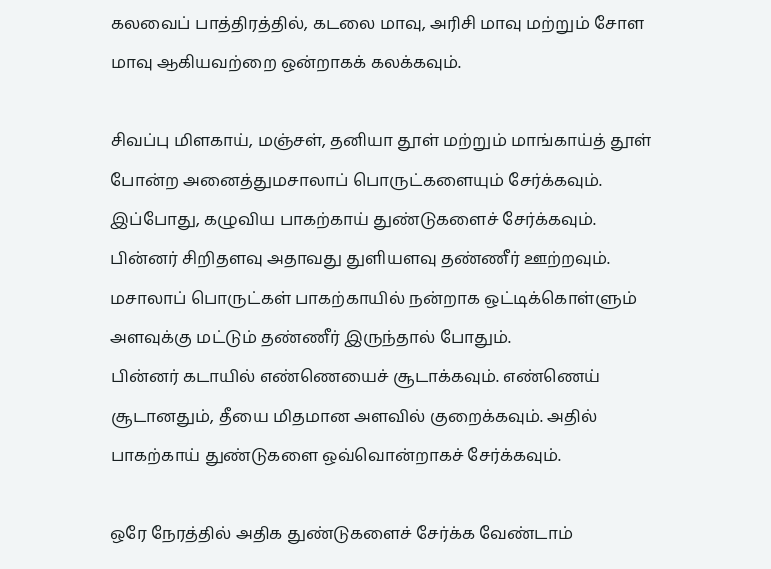கலவைப் பாத்திரத்தில், கடலை மாவு, அரிசி மாவு மற்றும் சோள மாவு ஆகியவற்றை ஒன்றாகக் கலக்கவும்.

சிவப்பு மிளகாய், மஞ்சள், தனியா தூள் மற்றும் மாங்காய்த் தூள் போன்ற அனைத்துமசாலாப் பொருட்களையும் சேர்க்கவும். இப்போது, கழுவிய பாகற்காய் துண்டுகளைச் சேர்க்கவும்.
பின்னர் சிறிதளவு அதாவது துளியளவு தண்ணீர் ஊற்றவும். மசாலாப் பொருட்கள் பாகற்காயில் நன்றாக ஒட்டிக்கொள்ளும் அளவுக்கு மட்டும் தண்ணீர் இருந்தால் போதும்.
பின்னர் கடாயில் எண்ணெயைச் சூடாக்கவும். எண்ணெய் சூடானதும், தீயை மிதமான அளவில் குறைக்கவும். அதில் பாகற்காய் துண்டுகளை ஒவ்வொன்றாகச் சேர்க்கவும்.

ஒரே நேரத்தில் அதிக துண்டுகளைச் சேர்க்க வேண்டாம்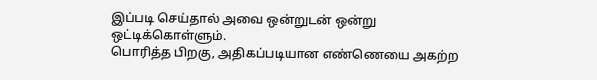இப்படி செய்தால் அவை ஒன்றுடன் ஒன்று ஒட்டிக்கொள்ளும்.
பொரித்த பிறகு, அதிகப்படியான எண்ணெயை அகற்ற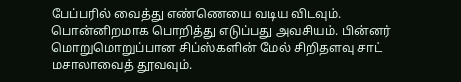பேப்பரில் வைத்து எண்ணெயை வடிய விடவும். பொன்னிறமாக பொறித்து எடுப்பது அவசியம். பின்னர் மொறுமொறுப்பான சிப்ஸ்களின் மேல் சிறிதளவு சாட் மசாலாவைத் தூவவும்.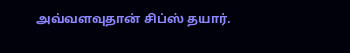அவ்வளவுதான் சிப்ஸ் தயார்.